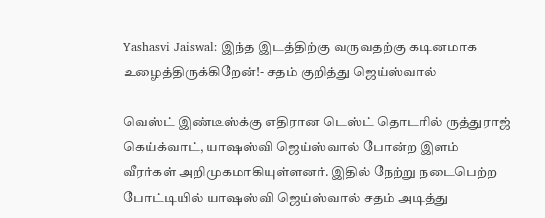Yashasvi Jaiswal: இந்த இடத்திற்கு வருவதற்கு கடினமாக உழைத்திருக்கிறேன்!- சதம் குறித்து ஜெய்ஸ்வால்

வெஸ்ட் இண்டீஸ்க்கு எதிரான டெஸ்ட் தொடரில் ருத்துராஜ் கெய்க்வாட், யாஷஸ்வி ஜெய்ஸ்வால் போன்ற இளம் வீரர்கள் அறிமுகமாகியுள்ளனர். இதில் நேற்று நடைபெற்ற போட்டியில் யாஷஸ்வி ஜெய்ஸ்வால் சதம் அடித்து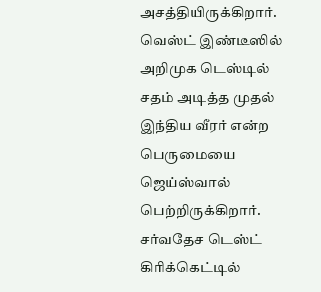அசத்தியிருக்கிறார். வெஸ்ட் இண்டீஸில் அறிமுக டெஸ்டில் சதம் அடித்த முதல் இந்திய வீரர் என்ற பெருமையை ஜெய்ஸ்வால் பெற்றிருக்கிறார். சர்வதேச டெஸ்ட் கிரிக்கெட்டில்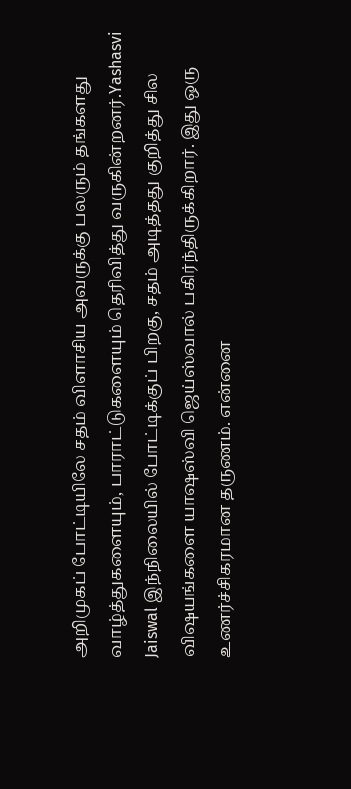அறிமுகப் போட்டியிலே சதம் விளாசிய அவருக்கு பலரும் தங்களது வாழ்த்துகளையும், பாராட்டுகளையும் தெரிவித்து வருகின்றனர்.Yashasvi Jaiswal இந்நிலையில் போட்டிக்குப் பிறகு, சதம் அடித்தது குறித்து சில விஷயங்களை யாஷஸ்வி ஜெய்ஸ்வால் பகிர்ந்திருக்கிறார். இது ஒரு உணர்ச்சிகரமான தருணம். என்னை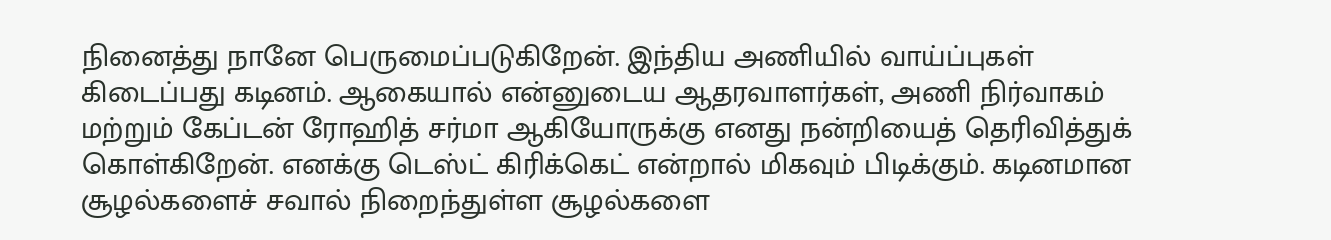நினைத்து நானே பெருமைப்படுகிறேன். இந்திய அணியில் வாய்ப்புகள் கிடைப்பது கடினம். ஆகையால் என்னுடைய ஆதரவாளர்கள், அணி நிர்வாகம் மற்றும் கேப்டன் ரோஹித் சர்மா ஆகியோருக்கு எனது நன்றியைத் தெரிவித்துக் கொள்கிறேன். எனக்கு டெஸ்ட் கிரிக்கெட் என்றால் மிகவும் பிடிக்கும். கடினமான சூழல்களைச் சவால் நிறைந்துள்ள சூழல்களை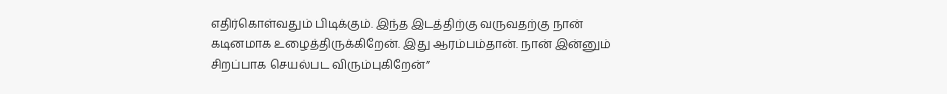எதிர்கொள்வதும் பிடிக்கும். இந்த இடத்திற்கு வருவதற்கு நான் கடினமாக உழைத்திருக்கிறேன். இது ஆரம்பம்தான். நான் இன்னும் சிறப்பாக செயல்பட விரும்புகிறேன்”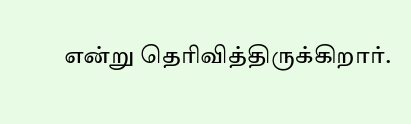என்று தெரிவித்திருக்கிறார்.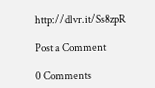http://dlvr.it/Ss8zpR

Post a Comment

0 Comments